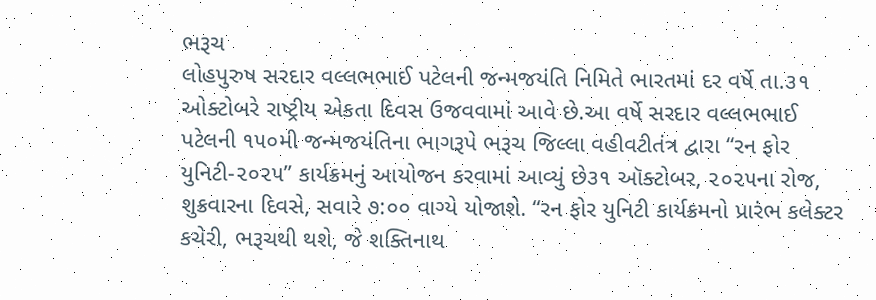ભરૂચ
લોહપુરુષ સરદાર વલ્લભભાઈ પટેલની જન્મજયંતિ નિમિતે ભારતમાં દર વર્ષે તા.૩૧ ઓક્ટોબરે રાષ્ટ્રીય એકતા દિવસ ઉજવવામાં આવે છે.આ વર્ષે સરદાર વલ્લભભાઈ પટેલની ૧૫૦મી જન્મજયંતિના ભાગરૂપે ભરૂચ જિલ્લા વહીવટીતંત્ર દ્વારા “રન ફોર યુનિટી-૨૦૨૫” કાર્યક્રમનું આયોજન કરવામાં આવ્યું છે૩૧ ઑક્ટોબર, ૨૦૨૫ના રોજ, શુક્રવારના દિવસે, સવારે ૭:૦૦ વાગ્યે યોજાશે. “રન ફોર યુનિટી કાર્યક્રમનો પ્રારંભ કલેક્ટર કચેરી, ભરૂચથી થશે, જે શક્તિનાથ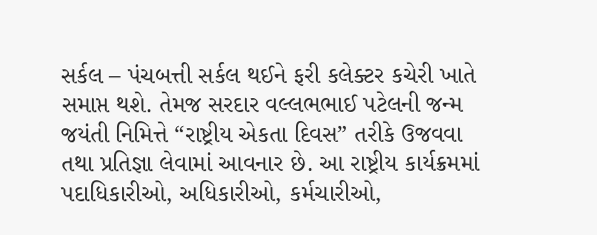સર્કલ – પંચબત્તી સર્કલ થઈને ફરી કલેક્ટર કચેરી ખાતે સમાપ્ત થશે. તેમજ સરદાર વલ્લભભાઈ પટેલની જન્મ જયંતી નિમિત્તે “રાષ્ટ્રીય એકતા દિવસ” તરીકે ઉજવવા તથા પ્રતિજ્ઞા લેવામાં આવનાર છે. આ રાષ્ટ્રીય કાર્યક્રમમાં પદાધિકારીઓ, અધિકારીઓ, કર્મચારીઓ,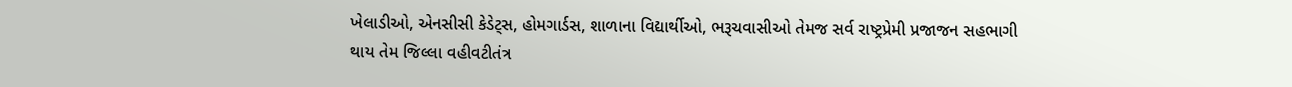ખેલાડીઓ, એનસીસી કેડેટ્સ, હોમગાર્ડસ, શાળાના વિદ્યાર્થીઓ, ભરૂચવાસીઓ તેમજ સર્વ રાષ્ટ્રપ્રેમી પ્રજાજન સહભાગી થાય તેમ જિલ્લા વહીવટીતંત્ર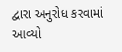દ્વારા અનુરોધ કરવામાં આવ્યો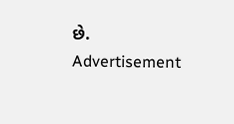છે.
Advertisement